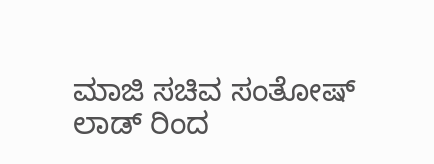ಮಾಜಿ ಸಚಿವ ಸಂತೋಷ್ ಲಾಡ್ ರಿಂದ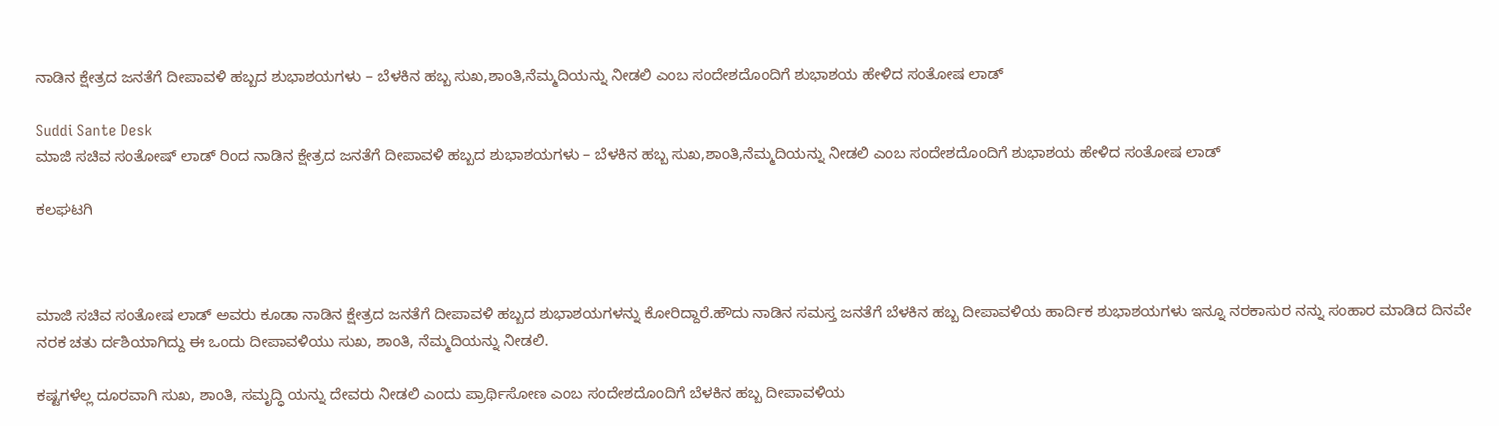ನಾಡಿನ ಕ್ಷೇತ್ರದ ಜನತೆಗೆ ದೀಪಾವಳಿ ಹಬ್ಬದ ಶುಭಾಶಯಗಳು – ಬೆಳಕಿನ ಹಬ್ಬ ಸುಖ,ಶಾಂತಿ,ನೆಮ್ಮದಿಯನ್ನು ನೀಡಲಿ ಎಂಬ ಸಂದೇಶದೊಂದಿಗೆ ಶುಭಾಶಯ ಹೇಳಿದ ಸಂತೋಷ ಲಾಡ್

Suddi Sante Desk
ಮಾಜಿ ಸಚಿವ ಸಂತೋಷ್ ಲಾಡ್ ರಿಂದ ನಾಡಿನ ಕ್ಷೇತ್ರದ ಜನತೆಗೆ ದೀಪಾವಳಿ ಹಬ್ಬದ ಶುಭಾಶಯಗಳು – ಬೆಳಕಿನ ಹಬ್ಬ ಸುಖ,ಶಾಂತಿ,ನೆಮ್ಮದಿಯನ್ನು ನೀಡಲಿ ಎಂಬ ಸಂದೇಶದೊಂದಿಗೆ ಶುಭಾಶಯ ಹೇಳಿದ ಸಂತೋಷ ಲಾಡ್

ಕಲಘಟಗಿ



ಮಾಜಿ ಸಚಿವ ಸಂತೋಷ ಲಾಡ್ ಅವರು ಕೂಡಾ ನಾಡಿನ ಕ್ಷೇತ್ರದ ಜನತೆಗೆ ದೀಪಾವಳಿ ಹಬ್ಬದ ಶುಭಾಶಯಗಳನ್ನು ಕೋರಿದ್ದಾರೆ.ಹೌದು ನಾಡಿನ ಸಮಸ್ತ ಜನತೆಗೆ ಬೆಳಕಿನ ಹಬ್ಬ ದೀಪಾವಳಿಯ ಹಾರ್ದಿಕ ಶುಭಾಶಯಗಳು ಇನ್ನೂ ನರಕಾಸುರ ನನ್ನು ಸಂಹಾರ ಮಾಡಿದ ದಿನವೇ ನರಕ ಚತು ರ್ದಶಿಯಾಗಿದ್ದು ಈ ಒಂದು ದೀಪಾವಳಿಯು ಸುಖ, ಶಾಂತಿ, ನೆಮ್ಮದಿಯನ್ನು ನೀಡಲಿ.

ಕಷ್ಟಗಳೆಲ್ಲ ದೂರವಾಗಿ ಸುಖ, ಶಾಂತಿ, ಸಮೃದ್ಧಿ ಯನ್ನು ದೇವರು ನೀಡಲಿ ಎಂದು ಪ್ರಾರ್ಥಿಸೋಣ ಎಂಬ ಸಂದೇಶದೊಂದಿಗೆ ಬೆಳಕಿನ ಹಬ್ಬ ದೀಪಾವಳಿಯ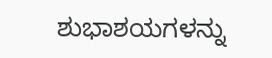ಶುಭಾಶಯಗಳನ್ನು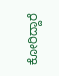ಕೋರಿದ್ದಾರೆ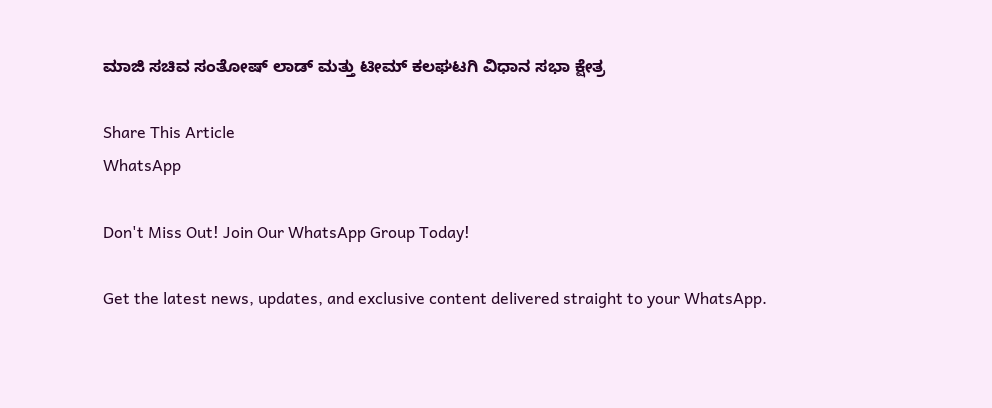ಮಾಜಿ ಸಚಿವ ಸಂತೋಷ್ ಲಾಡ್ ಮತ್ತು ಟೀಮ್ ಕಲಘಟಗಿ ವಿಧಾನ ಸಭಾ ಕ್ಷೇತ್ರ

Share This Article
WhatsApp

Don't Miss Out! Join Our WhatsApp Group Today!

Get the latest news, updates, and exclusive content delivered straight to your WhatsApp.